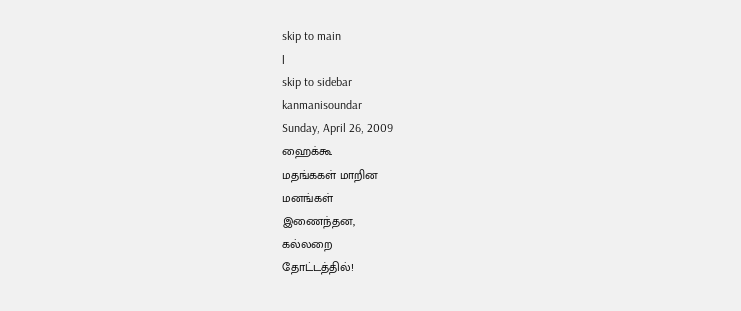skip to main
|
skip to sidebar
kanmanisoundar
Sunday, April 26, 2009
ஹைக்கூ
மதங்ககள் மாறின
மனங்கள்
இணைந்தன,
கல்லறை
தோட்டத்தில்!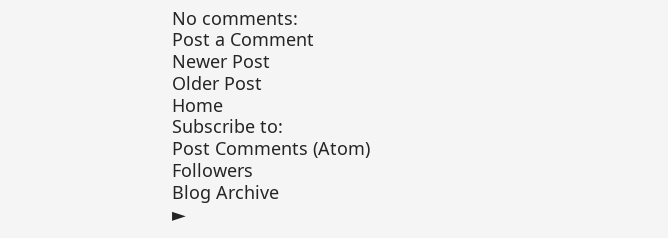No comments:
Post a Comment
Newer Post
Older Post
Home
Subscribe to:
Post Comments (Atom)
Followers
Blog Archive
►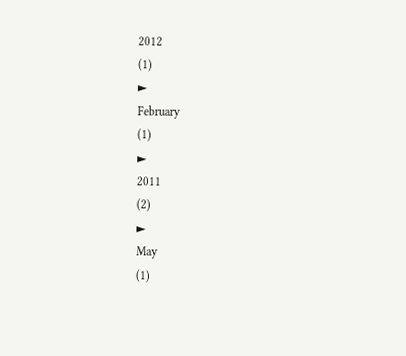2012
(1)
►
February
(1)
►
2011
(2)
►
May
(1)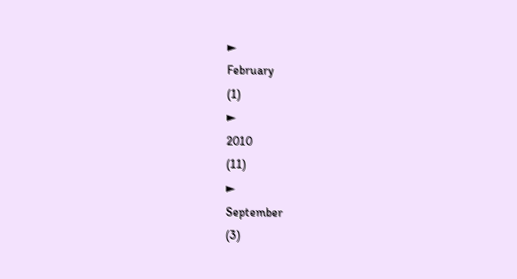►
February
(1)
►
2010
(11)
►
September
(3)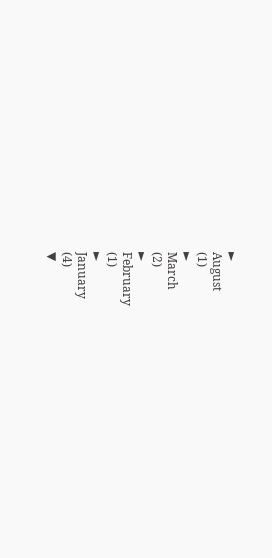►
August
(1)
►
March
(2)
►
February
(1)
►
January
(4)
▼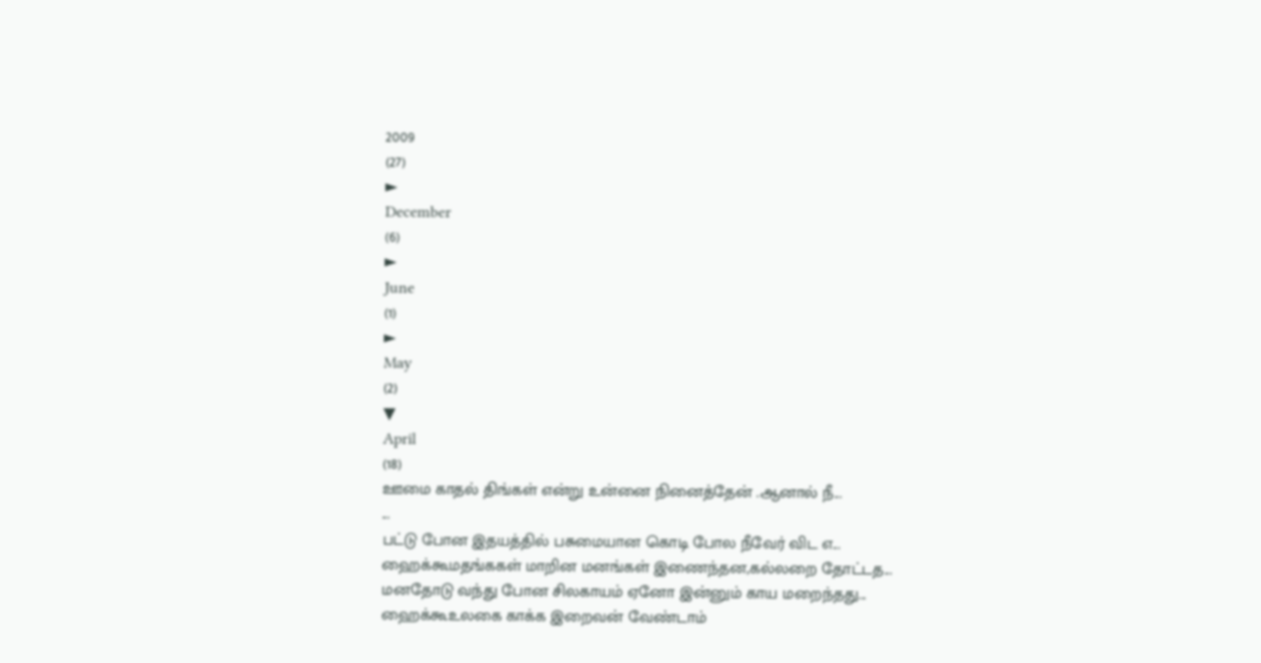2009
(27)
►
December
(6)
►
June
(1)
►
May
(2)
▼
April
(18)
ஊமை காதல் திங்கள் என்று உன்னை நினைத்தேன் .ஆனால் நீ...
...
பட்டு போன இதயத்தில் பசுமையான கொடி போல நீவேர் விட எ...
ஹைக்கூமதங்ககள் மாறின மனங்கள் இணைந்தன,கல்லறை தோட்டத...
மனதோடு வந்து போன சிலகாயம் ஏனோ இன்னும் காய மறைந்தது...
ஹைக்கூஉலகை காக்க இறைவன் வேண்டாம்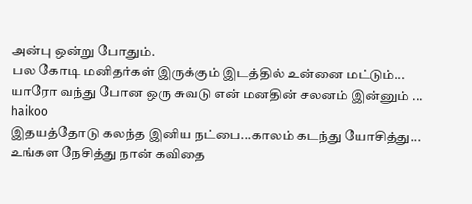அன்பு ஒன்று போதும்.
பல கோடி மனிதர்கள் இருக்கும் இடத்தில் உன்னை மட்டும்...
யாரோ வந்து போன ஒரு சுவடு என் மனதின் சலனம் இன்னும் ...
haikoo
இதயத்தோடு கலந்த இனிய நட்பை...காலம் கடந்து யோசித்து...
உங்கள நேசித்து நான் கவிதை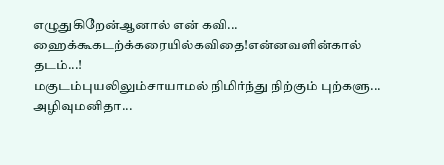எழுதுகிறேன்ஆனால் என் கவி...
ஹைக்கூகடற்க்கரையில்கவிதை!என்னவளின்கால் தடம்...!
மகுடம்புயலிலும்சாயாமல் நிமிர்ந்து நிற்கும் புற்களு...
அழிவுமனிதா...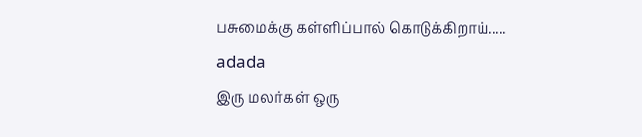பசுமைக்கு கள்ளிப்பால் கொடுக்கிறாய்.....
adada
இரு மலர்கள் ஒரு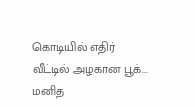கொடியில் எதிர் வீட்டில் அழகான பூக்...
மனித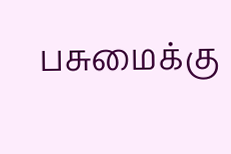பசுமைக்கு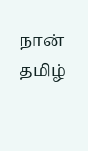நான் தமிழ்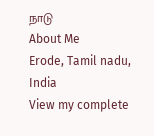நாடு
About Me
Erode, Tamil nadu, India
View my complete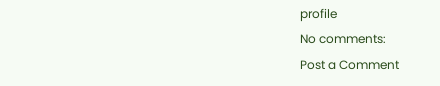profile
No comments:
Post a Comment